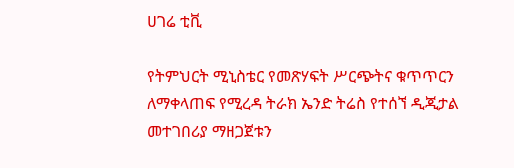ሀገሬ ቲቪ

የትምህርት ሚኒስቴር የመጽሃፍት ሥርጭትና ቁጥጥርን ለማቀላጠፍ የሚረዳ ትራክ ኤንድ ትሬስ የተሰኘ ዲጂታል መተገበሪያ ማዘጋጀቱን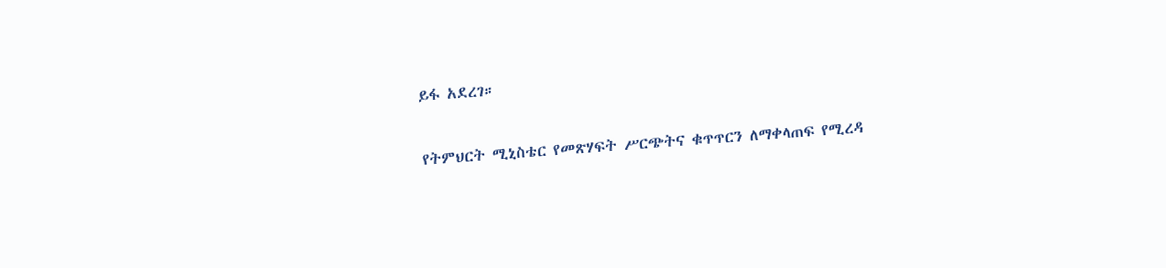ይፋ አደረገ።

የትምህርት ሚኒስቴር የመጽሃፍት ሥርጭትና ቁጥጥርን ለማቀላጠፍ የሚረዳ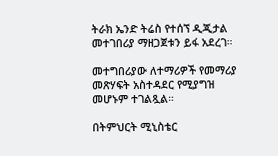ትራክ ኤንድ ትሬስ የተሰኘ ዲጂታል መተገበሪያ ማዘጋጀቱን ይፋ አደረገ።

መተግበሪያው ለተማሪዎች የመማሪያ መጽሃፍት አስተዳደር የሚያግዝ መሆኑም ተገልጿል።

በትምህርት ሚኒስቴር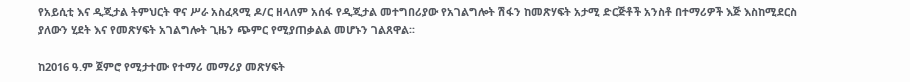የአይሲቲ እና ዲጂታል ትምህርት ዋና ሥራ አስፈጻሚ ዶ/ር ዘላለም አሰፋ የዲጂታል መተግበሪያው የአገልግሎት ሽፋን ከመጽሃፍት አታሚ ድርጅቶች አንስቶ በተማሪዎች እጅ እስከሚደርስ ያለውን ሂደት እና የመጽሃፍት አገልግሎት ጊዜን ጭምር የሚያጠቃልል መሆኑን ገልጸዋል፡፡

ከ2016 ዓ.ም ጀምሮ የሚታተሙ የተማሪ መማሪያ መጽሃፍት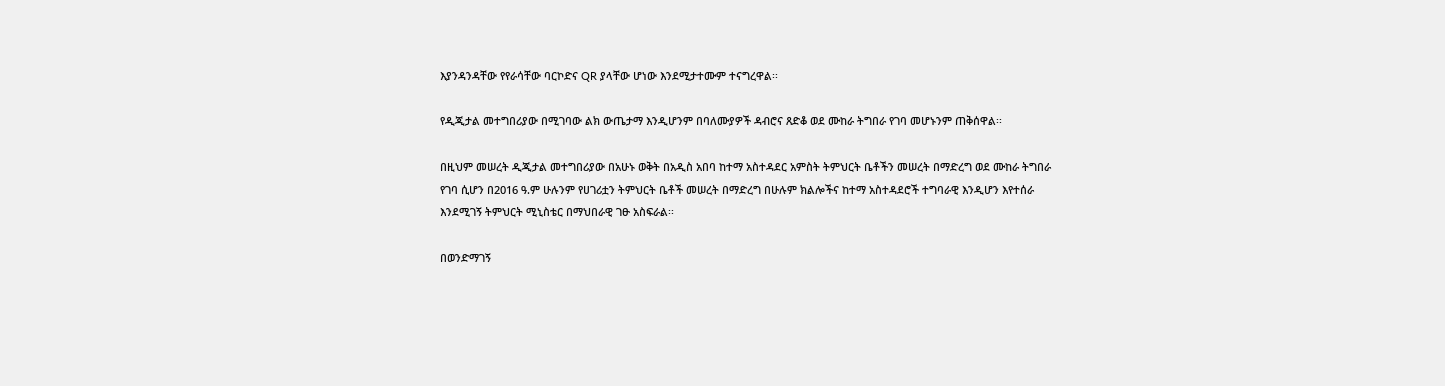እያንዳንዳቸው የየራሳቸው ባርኮድና QR ያላቸው ሆነው እንደሚታተሙም ተናግረዋል፡፡

የዲጂታል መተግበሪያው በሚገባው ልክ ውጤታማ እንዲሆንም በባለሙያዎች ዳብሮና ጸድቆ ወደ ሙከራ ትግበራ የገባ መሆኑንም ጠቅሰዋል፡፡

በዚህም መሠረት ዲጂታል መተግበሪያው በአሁኑ ወቅት በአዲስ አበባ ከተማ አስተዳደር አምስት ትምህርት ቤቶችን መሠረት በማድረግ ወደ ሙከራ ትግበራ የገባ ሲሆን በ2016 ዓ.ም ሁሉንም የሀገሪቷን ትምህርት ቤቶች መሠረት በማድረግ በሁሉም ክልሎችና ከተማ አስተዳደሮች ተግባራዊ እንዲሆን እየተሰራ እንደሚገኝ ትምህርት ሚኒስቴር በማህበራዊ ገፁ አስፍራል፡፡

በወንድማገኝ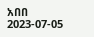አበበ
2023-07-05